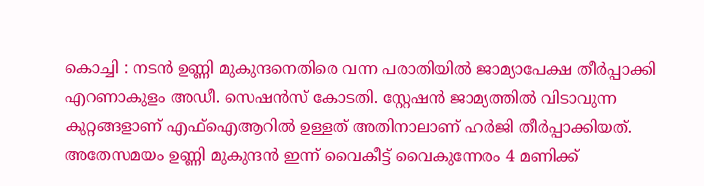കൊച്ചി : നടൻ ഉണ്ണി മുകുന്ദനെതിരെ വന്ന പരാതിയിൽ ജാമ്യാപേക്ഷ തീർപ്പാക്കി എറണാകുളം അഡീ. സെഷൻസ് കോടതി. സ്റ്റേഷൻ ജാമ്യത്തിൽ വിടാവുന്ന കുറ്റങ്ങളാണ് എഫ്ഐആറിൽ ഉള്ളത് അതിനാലാണ് ഹർജി തീർപ്പാക്കിയത്. അതേസമയം ഉണ്ണി മുകുന്ദൻ ഇന്ന് വൈകീട്ട് വൈകുന്നേരം 4 മണിക്ക്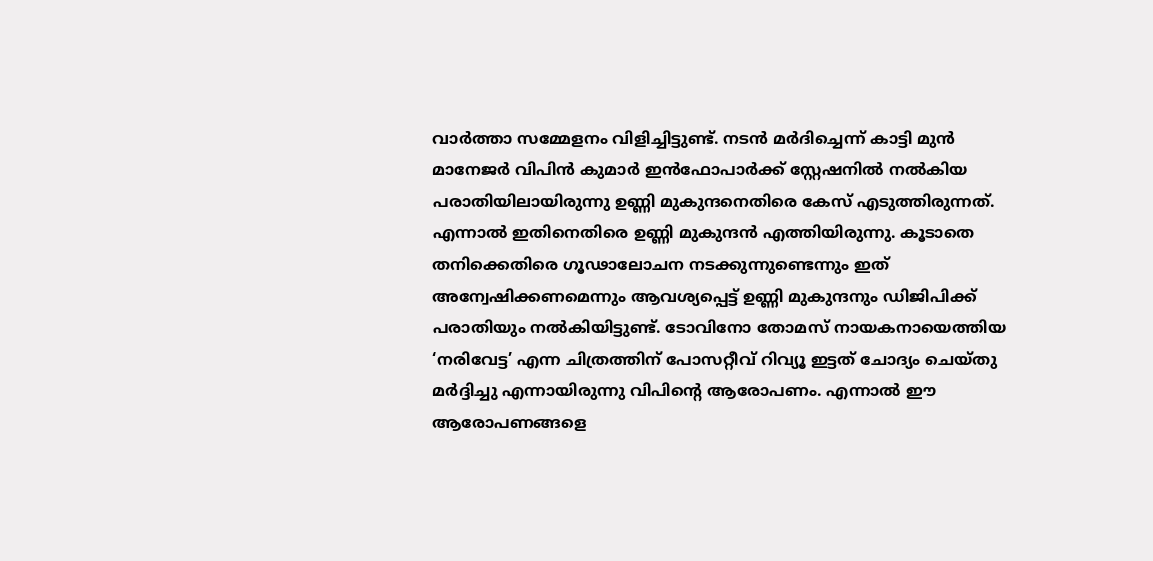വാർത്താ സമ്മേളനം വിളിച്ചിട്ടുണ്ട്. നടൻ മർദിച്ചെന്ന് കാട്ടി മുൻ മാനേജർ വിപിൻ കുമാർ ഇൻഫോപാർക്ക് സ്റ്റേഷനിൽ നൽകിയ പരാതിയിലായിരുന്നു ഉണ്ണി മുകുന്ദനെതിരെ കേസ് എടുത്തിരുന്നത്.
എന്നാൽ ഇതിനെതിരെ ഉണ്ണി മുകുന്ദൻ എത്തിയിരുന്നു. കൂടാതെ തനിക്കെതിരെ ഗൂഢാലോചന നടക്കുന്നുണ്ടെന്നും ഇത് അന്വേഷിക്കണമെന്നും ആവശ്യപ്പെട്ട് ഉണ്ണി മുകുന്ദനും ഡിജിപിക്ക് പരാതിയും നൽകിയിട്ടുണ്ട്. ടോവിനോ തോമസ് നായകനായെത്തിയ ‘നരിവേട്ട’ എന്ന ചിത്രത്തിന് പോസറ്റീവ് റിവ്യൂ ഇട്ടത് ചോദ്യം ചെയ്തു മർദ്ദിച്ചു എന്നായിരുന്നു വിപിന്റെ ആരോപണം. എന്നാൽ ഈ ആരോപണങ്ങളെ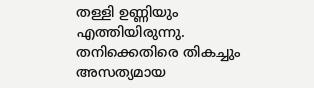തള്ളി ഉണ്ണിയും എത്തിയിരുന്നു. തനിക്കെതിരെ തികച്ചും അസത്യമായ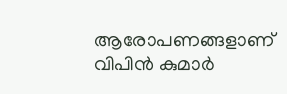ആരോപണങ്ങളാണ് വിപിൻ കുമാർ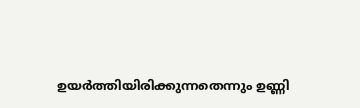ഉയർത്തിയിരിക്കുന്നതെന്നും ഉണ്ണി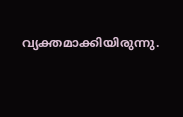വ്യക്തമാക്കിയിരുന്നു.